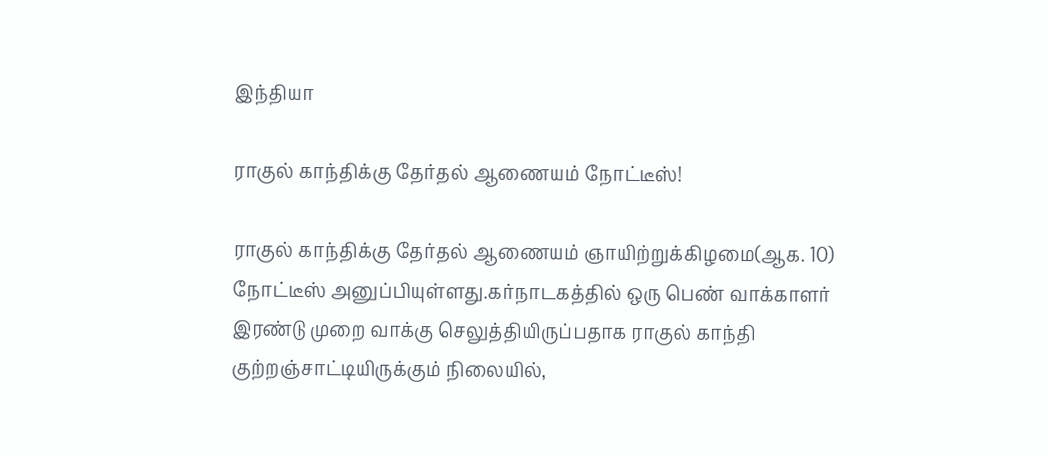இந்தியா

ராகுல் காந்திக்கு தேர்தல் ஆணையம் நோட்டீஸ்!

ராகுல் காந்திக்கு தேர்தல் ஆணையம் ஞாயிற்றுக்கிழமை(ஆக. 10) நோட்டீஸ் அனுப்பியுள்ளது.கர்நாடகத்தில் ஒரு பெண் வாக்காளர் இரண்டு முறை வாக்கு செலுத்தியிருப்பதாக ராகுல் காந்தி குற்றஞ்சாட்டியிருக்கும் நிலையில்,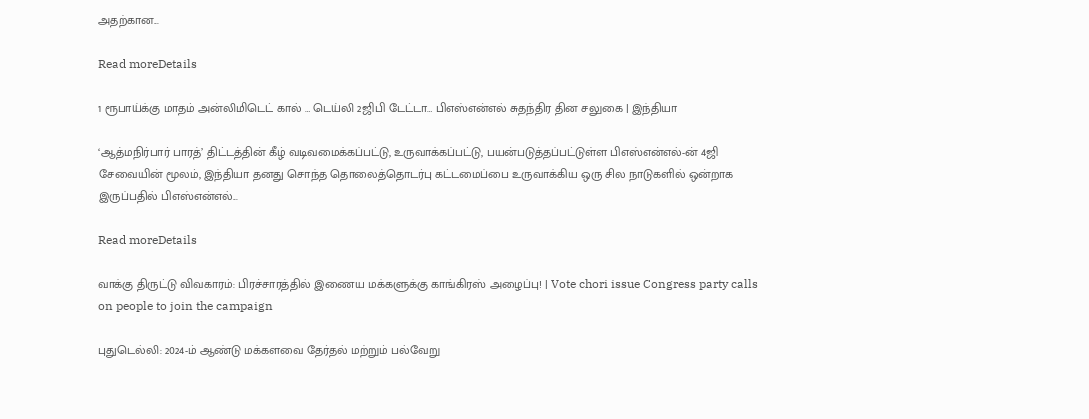அதற்கான...

Read moreDetails

1 ரூபாய்க்கு மாதம் அன்லிமிடெட் கால் … டெய்லி 2ஜிபி டேட்டா… பிஎஸ்என்எல் சுதந்திர தின சலுகை | இந்தியா

‘ஆத்மநிர்பார் பாரத்’ திட்டத்தின் கீழ் வடிவமைக்கப்பட்டு, உருவாக்கப்பட்டு, பயன்படுத்தப்பட்டுள்ள பிஎஸ்என்எல்-ன் 4ஜி சேவையின் மூலம், இந்தியா தனது சொந்த தொலைத்தொடர்பு கட்டமைப்பை உருவாக்கிய ஒரு சில நாடுகளில் ஒன்றாக இருப்பதில் பிஎஸ்என்எல்...

Read moreDetails

வாக்கு திருட்டு விவகாரம்: பிரச்சாரத்தில் இணைய மக்களுக்கு காங்கிரஸ் அழைப்பு! | Vote chori issue Congress party calls on people to join the campaign

புதுடெல்லி: 2024-ம் ஆண்டு மக்களவை தேர்தல் மற்றும் பல்வேறு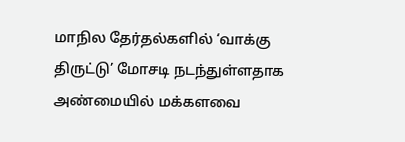மாநில தேர்தல்களில் ‘வாக்கு திருட்டு’ மோசடி நடந்துள்ளதாக அண்மையில் மக்களவை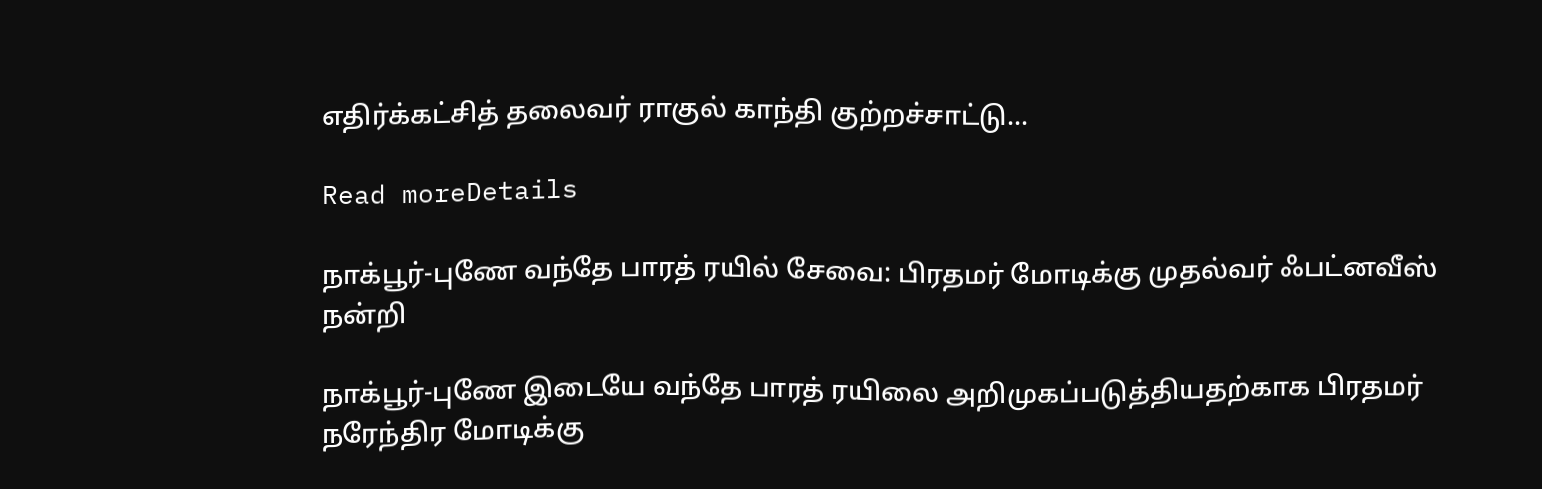எதிர்க்கட்சித் தலைவர் ராகுல் காந்தி குற்றச்சாட்டு...

Read moreDetails

நாக்பூர்-புணே வந்தே பாரத் ரயில் சேவை: பிரதமர் மோடிக்கு முதல்வர் ஃபட்னவீஸ் நன்றி

நாக்பூர்-புணே இடையே வந்தே பாரத் ரயிலை அறிமுகப்படுத்தியதற்காக பிரதமர் நரேந்திர மோடிக்கு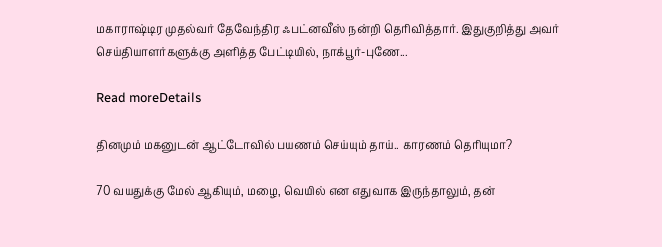மகாராஷ்டிர முதல்வர் தேவேந்திர ஃபட்னவீஸ் நன்றி தெரிவித்தார். இதுகுறித்து அவர் செய்தியாளர்களுக்கு அளித்த பேட்டியில், நாக்பூர்-புணே...

Read moreDetails

தினமும் மகனுடன் ஆட்டோவில் பயணம் செய்யும் தாய்.. காரணம் தெரியுமா?

70 வயதுக்கு மேல் ஆகியும், மழை, வெயில் என எதுவாக இருந்தாலும், தன்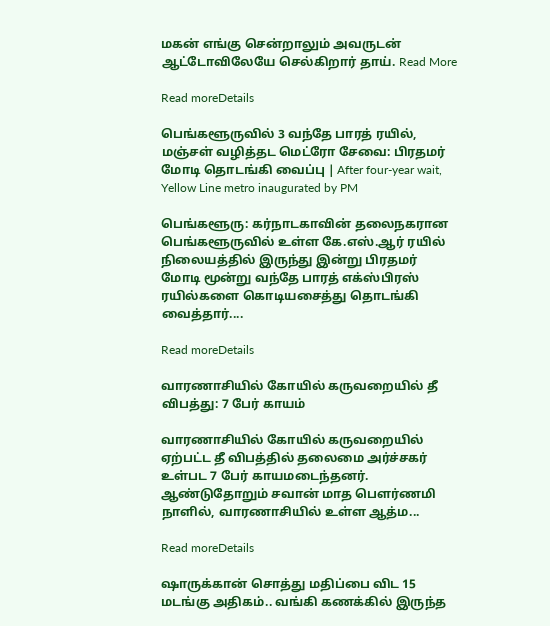மகன் எங்கு சென்றாலும் அவருடன் ஆட்டோவிலேயே செல்கிறார் தாய். Read More

Read moreDetails

பெங்களூருவில் 3 வந்தே பாரத் ரயில், மஞ்சள் வழித்தட மெட்ரோ சேவை: பிரதமர் மோடி தொடங்கி வைப்பு | After four-year wait, Yellow Line metro inaugurated by PM

பெங்களூரு: கர்நாடகாவின் தலைநகரான பெங்களூருவில் உள்ள கே.எஸ்.ஆர் ரயில் நிலையத்தில் இருந்து இன்று பிரதமர் மோடி மூன்று வந்தே பாரத் எக்ஸ்பிரஸ் ரயில்களை கொடியசைத்து தொடங்கி வைத்தார்....

Read moreDetails

வாரணாசியில் கோயில் கருவறையில் தீ விபத்து: 7 பேர் காயம்

வாரணாசியில் கோயில் கருவறையில் ஏற்பட்ட தீ விபத்தில் தலைமை அர்ச்சகர் உள்பட 7 பேர் காயமடைந்தனர். ஆண்டுதோறும் சவான் மாத பௌர்ணமி நாளில், வாரணாசியில் உள்ள ஆத்ம...

Read moreDetails

ஷாருக்கான் சொத்து மதிப்பை விட 15 மடங்கு அதிகம்.. வங்கி கணக்கில் இருந்த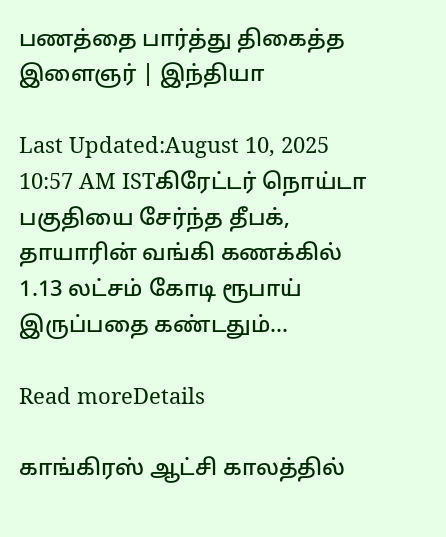பணத்தை பார்த்து திகைத்த இளைஞர் | இந்தியா

Last Updated:August 10, 2025 10:57 AM ISTகிரேட்டர் நொய்டா பகுதியை சேர்ந்த தீபக், தாயாரின் வங்கி கணக்கில் 1.13 லட்சம் கோடி ரூபாய் இருப்பதை கண்டதும்...

Read moreDetails

காங்கிரஸ் ஆட்சி காலத்தில்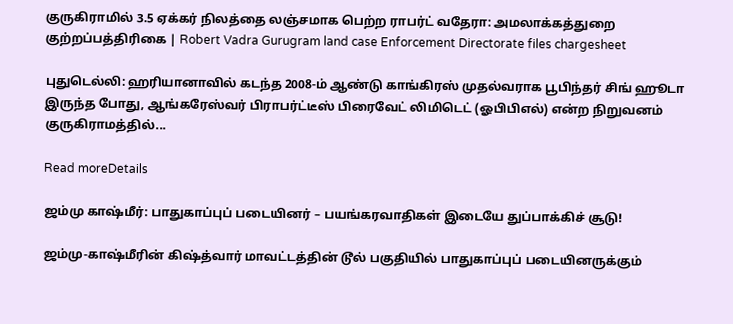குருகிராமில் 3.5 ஏக்கர் நிலத்தை லஞ்சமாக பெற்ற ராபர்ட் வதேரா: அமலாக்கத்துறை குற்றப்பத்திரிகை | Robert Vadra Gurugram land case Enforcement Directorate files chargesheet

புதுடெல்லி: ஹரியானாவில் கடந்த 2008-ம் ஆண்டு காங்கிரஸ் முதல்வராக பூபிந்தர் சிங் ஹூடா இருந்த போது, ஆங்கரேஸ்வர் பிராபர்ட்டீஸ் பிரைவேட் லிமிடெட் (ஓபிபிஎல்) என்ற நிறுவனம் குருகிராமத்தில்...

Read moreDetails

ஜம்மு காஷ்மீர்: பாதுகாப்புப் படையினர் – பயங்கரவாதிகள் இடையே துப்பாக்கிச் சூடு!

ஜம்மு-காஷ்மீரின் கிஷ்த்வார் மாவட்டத்தின் டூல் பகுதியில் பாதுகாப்புப் படையினருக்கும்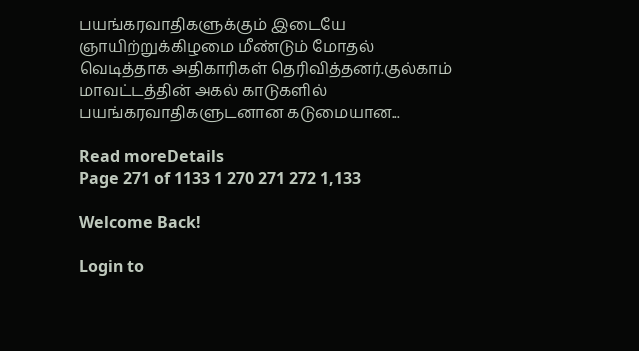பயங்கரவாதிகளுக்கும் இடையே ஞாயிற்றுக்கிழமை மீண்டும் மோதல் வெடித்தாக அதிகாரிகள் தெரிவித்தனர்.குல்காம் மாவட்டத்தின் அகல் காடுகளில் பயங்கரவாதிகளுடனான கடுமையான...

Read moreDetails
Page 271 of 1133 1 270 271 272 1,133

Welcome Back!

Login to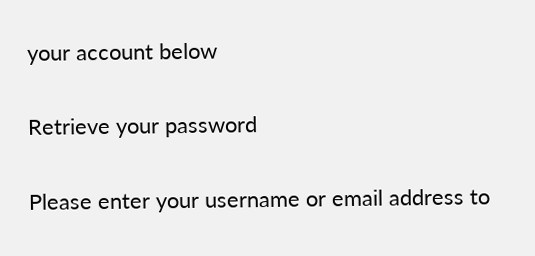your account below

Retrieve your password

Please enter your username or email address to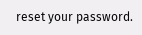reset your password.